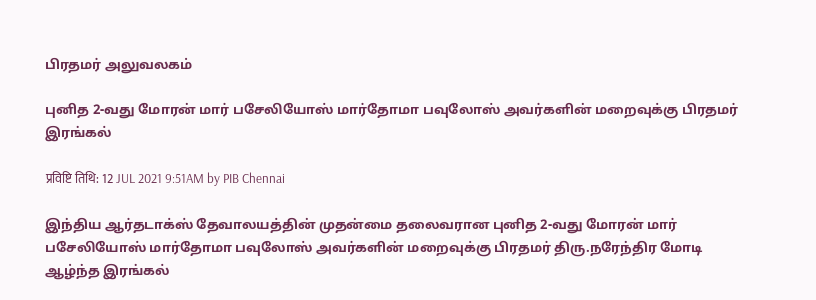பிரதமர் அலுவலகம்

புனித 2-வது மோரன் மார் பசேலியோஸ் மார்தோமா பவுலோஸ் அவர்களின் மறைவுக்கு பிரதமர் இரங்கல்

प्रविष्टि तिथि: 12 JUL 2021 9:51AM by PIB Chennai

இந்திய ஆர்தடாக்ஸ் தேவாலயத்தின் முதன்மை தலைவரான புனித 2-வது மோரன் மார் பசேலியோஸ் மார்தோமா பவுலோஸ் அவர்களின் மறைவுக்கு பிரதமர் திரு.நரேந்திர மோடி ஆழ்ந்த இரங்கல்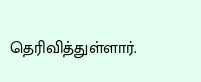தெரிவித்துள்ளார்.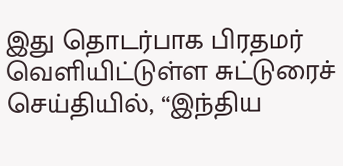இது தொடர்பாக பிரதமர் வெளியிட்டுள்ள சுட்டுரைச் செய்தியில், “இந்திய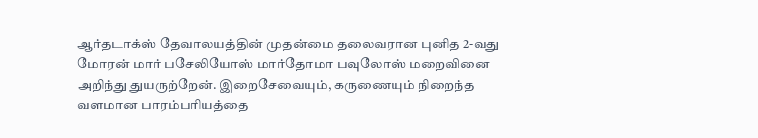ஆர்தடாக்ஸ் தேவாலயத்தின் முதன்மை தலைவரான புனித 2-வது மோரன் மார் பசேலியோஸ் மார்தோமா பவுலோஸ் மறைவினை அறிந்து துயருற்றேன். இறைசேவையும், கருணையும் நிறைந்த வளமான பாரம்பரியத்தை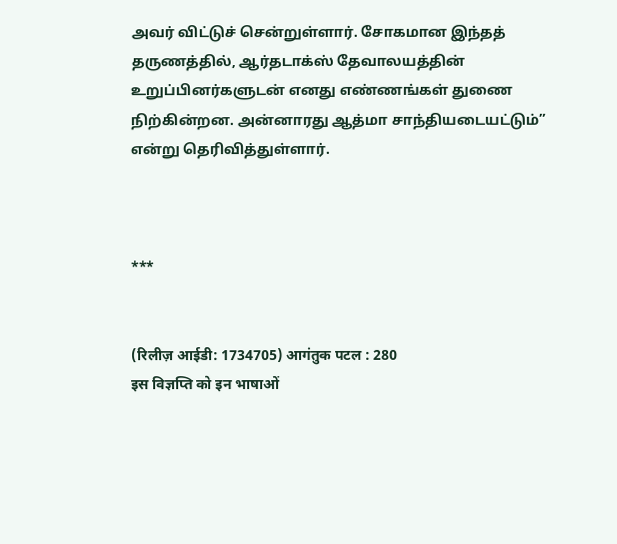அவர் விட்டுச் சென்றுள்ளார். சோகமான இந்தத் தருணத்தில், ஆர்தடாக்ஸ் தேவாலயத்தின் உறுப்பினர்களுடன் எனது எண்ணங்கள் துணை நிற்கின்றன. அன்னாரது ஆத்மா சாந்தியடையட்டும்” என்று தெரிவித்துள்ளார்.



***


(रिलीज़ आईडी: 1734705) आगंतुक पटल : 280
इस विज्ञप्ति को इन भाषाओं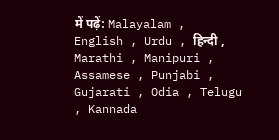में पढ़ें: Malayalam , English , Urdu , हिन्दी , Marathi , Manipuri , Assamese , Punjabi , Gujarati , Odia , Telugu , Kannada